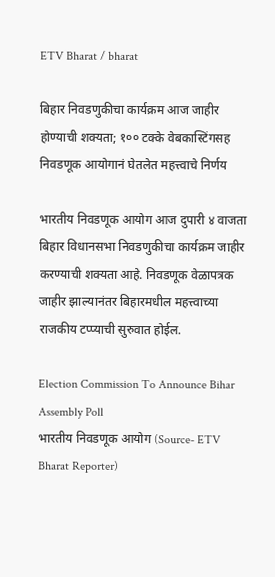ETV Bharat / bharat

बिहार निवडणुकीचा कार्यक्रम आज जाहीर होण्याची शक्यता; १०० टक्के वेबकास्टिंगसह निवडणूक आयोगानं घेतलेत महत्त्वाचे निर्णय

भारतीय निवडणूक आयोग आज दुपारी ४ वाजता बिहार विधानसभा निवडणुकीचा कार्यक्रम जाहीर करण्याची शक्यता आहे. निवडणूक वेळापत्रक जाहीर झाल्यानंतर बिहारमधील महत्त्वाच्या राजकीय टप्प्याची सुरुवात होईल.

Election Commission To Announce Bihar Assembly Poll
भारतीय निवडणूक आयोग (Source- ETV Bharat Reporter)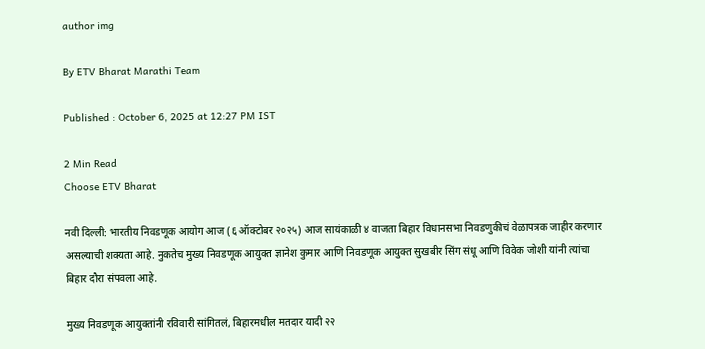author img

By ETV Bharat Marathi Team

Published : October 6, 2025 at 12:27 PM IST

2 Min Read
Choose ETV Bharat

नवी दिल्ली: भारतीय निवडणूक आयोग आज (६ ऑक्टोबर २०२५) आज सायंकाळी ४ वाजता बिहार विधानसभा निवडणुकीचं वेळापत्रक जाहीर करणार असल्याची शक्यता आहे. नुकतेच मुख्य निवडणूक आयुक्त ज्ञानेश कुमार आणि निवडणूक आयुक्त सुखबीर सिंग संधू आणि विवेक जोशी यांनी त्यांचा बिहार दौरा संपवला आहे.

मुख्य निवडणूक आयुक्तांनी रविवारी सांगितलं, बिहारमधील मतदार यादी २२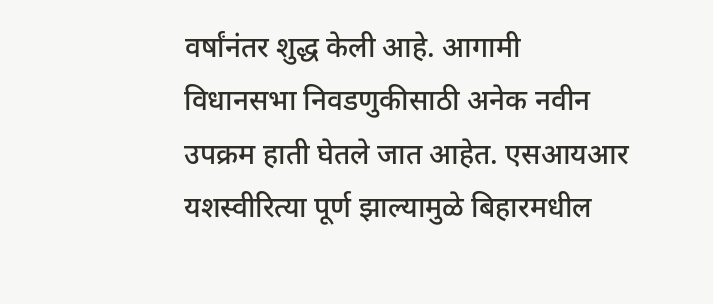वर्षांनंतर शुद्ध केली आहे. आगामी विधानसभा निवडणुकीसाठी अनेक नवीन उपक्रम हाती घेतले जात आहेत. एसआयआर यशस्वीरित्या पूर्ण झाल्यामुळे बिहारमधील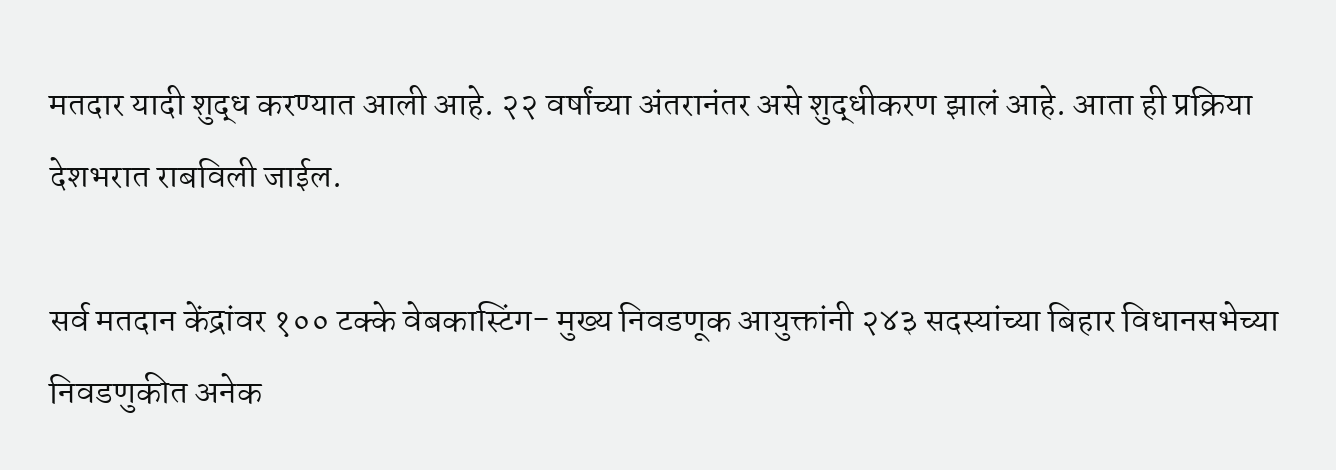मतदार यादी शुद्ध करण्यात आली आहे. २२ वर्षांच्या अंतरानंतर असे शुद्धीकरण झालं आहे. आता ही प्रक्रिया देशभरात राबविली जाईल.

सर्व मतदान केंद्रांवर १०० टक्के वेबकास्टिंग- मुख्य निवडणूक आयुक्तांनी २४३ सदस्यांच्या बिहार विधानसभेच्या निवडणुकीत अनेक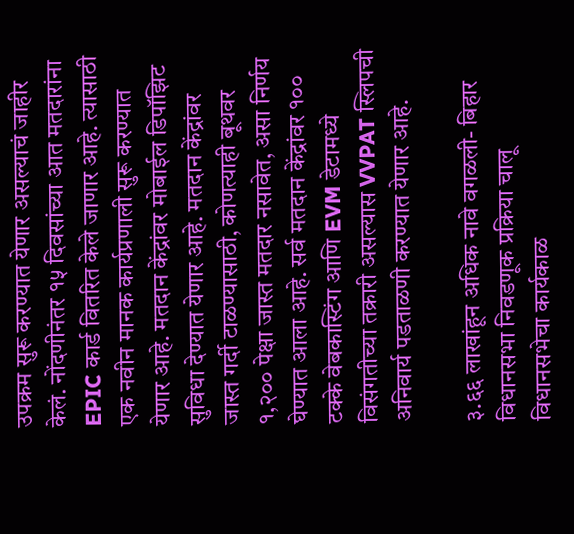उपक्रम सुरू करण्यात येणार असल्याचं जाहीर केलं. नोंदणीनंतर १५ दिवसांच्या आत मतदारांना EPIC कार्ड वितरित केले जाणार आहे. त्यासाठी एक नवीन मानक कार्यप्रणाली सुरू करण्यात येणार आहे. मतदान केंद्रांवर मोबाईल डिपॉझिट सुविधा देण्यात येणार आहे. मतदान केंद्रांवर जास्त गर्दी टाळण्यासाठी, कोणत्याही बूथवर १,२०० पेक्षा जास्त मतदार नसावेत, असा निर्णय घेण्यात आला आहे. सर्व मतदान केंद्रांवर १०० टक्के वेबकास्टिंग आणि EVM डेटामध्ये विसंगतीच्या तक्रारी असल्यास VVPAT स्लिपची अनिवार्य पडताळणी करण्यात येणार आहे.

३.६६ लाखांहून अधिक नावे वगळली- बिहार विधानसभा निवडणूक प्रक्रिया चालू विधानसभेचा कार्यकाळ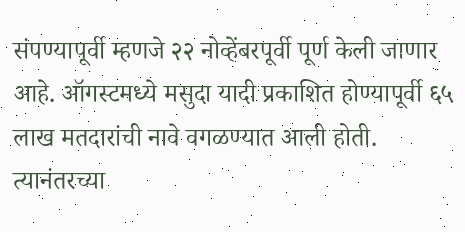संपण्यापूर्वी म्हणजे २२ नोव्हेंबरपूर्वी पूर्ण केली जाणार आहे. ऑगस्टमध्ये मसुदा यादी प्रकाशित होण्यापूर्वी ६५ लाख मतदारांची नावे वगळण्यात आली होती. त्यानंतरच्या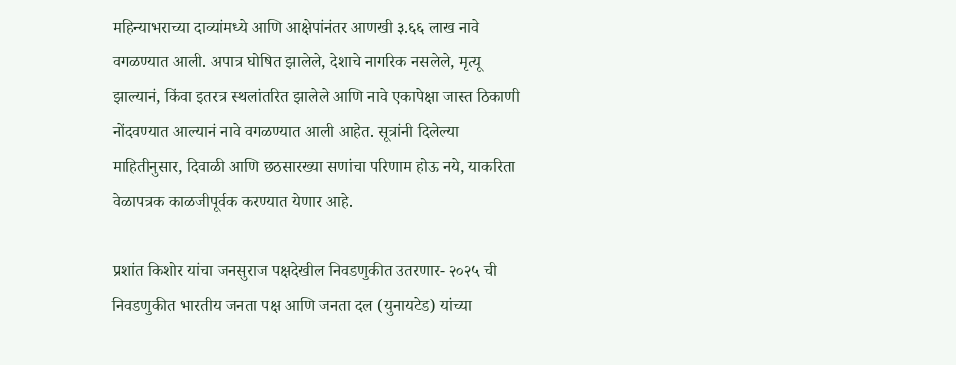महिन्याभराच्या दाव्यांमध्ये आणि आक्षेपांनंतर आणखी ३.६६ लाख नावे वगळण्यात आली. अपात्र घोषित झालेले, देशाचे नागरिक नसलेले, मृत्यू झाल्यानं, किंवा इतरत्र स्थलांतरित झालेले आणि नावे एकापेक्षा जास्त ठिकाणी नोंदवण्यात आल्यानं नावे वगळण्यात आली आहेत. सूत्रांनी दिलेल्या माहितीनुसार, दिवाळी आणि छठसारख्या सणांचा परिणाम होऊ नये, याकरिता वेळापत्रक काळजीपूर्वक करण्यात येणार आहे.

प्रशांत किशोर यांचा जनसुराज पक्षदेखील निवडणुकीत उतरणार- २०२५ ची निवडणुकीत भारतीय जनता पक्ष आणि जनता दल (युनायटेड) यांच्या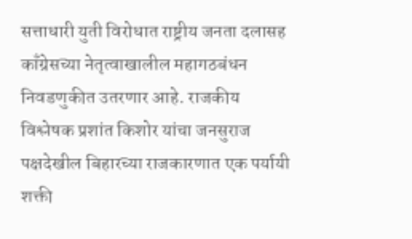सत्ताधारी युती विरोधात राष्ट्रीय जनता दलासह काँग्रेसच्या नेतृत्वाखालील महागठबंधन निवडणुकीत उतरणार आहे. राजकीय विश्लेषक प्रशांत किशोर यांचा जनसुराज पक्षदेखील बिहारच्या राजकारणात एक पर्यायी शक्ती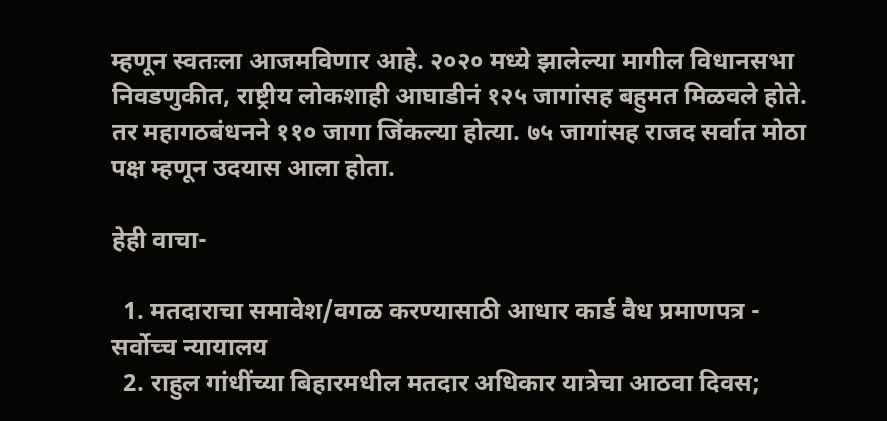म्हणून स्वतःला आजमविणार आहे. २०२० मध्ये झालेल्या मागील विधानसभा निवडणुकीत, राष्ट्रीय लोकशाही आघाडीनं १२५ जागांसह बहुमत मिळवले होते. तर महागठबंधनने ११० जागा जिंकल्या होत्या. ७५ जागांसह राजद सर्वात मोठा पक्ष म्हणून उदयास आला होता.

हेही वाचा-

  1. मतदाराचा समावेश/वगळ करण्यासाठी आधार कार्ड वैध प्रमाणपत्र - सर्वोच्च न्यायालय
  2. राहुल गांधींच्या बिहारमधील मतदार अधिकार यात्रेचा आठवा दिवस;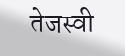तेजस्वी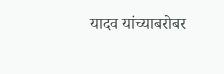यादव यांच्याबरोबर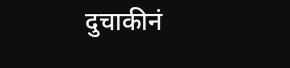दुचाकीनं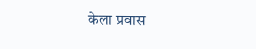केला प्रवास